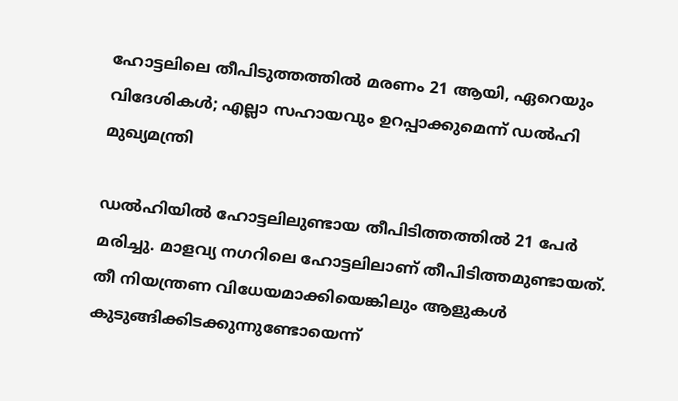ഹോട്ടലിലെ തീപിടുത്തത്തില്‍ മരണം 21 ആയി, ഏറെയും വിദേശികള്‍; എല്ലാ സഹായവും ഉറപ്പാക്കുമെന്ന് ഡല്‍ഹി മുഖ്യമന്ത്രി

ഡല്‍ഹിയില്‍ ഹോട്ടലിലുണ്ടായ തീപിടിത്തത്തില്‍ 21 പേര്‍ മരിച്ചു. മാളവ്യ നഗറിലെ ഹോട്ടലിലാണ് തീപിടിത്തമുണ്ടായത്. തീ നിയന്ത്രണ വിധേയമാക്കിയെങ്കിലും ആളുകള്‍ കുടുങ്ങിക്കിടക്കുന്നുണ്ടോയെന്ന്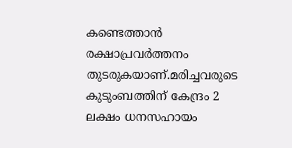കണ്ടെത്താന്‍ രക്ഷാപ്രവര്‍ത്തനം തുടരുകയാണ്.മരിച്ചവരുടെ കുടുംബത്തിന് കേന്ദ്രം 2 ലക്ഷം ധനസഹായം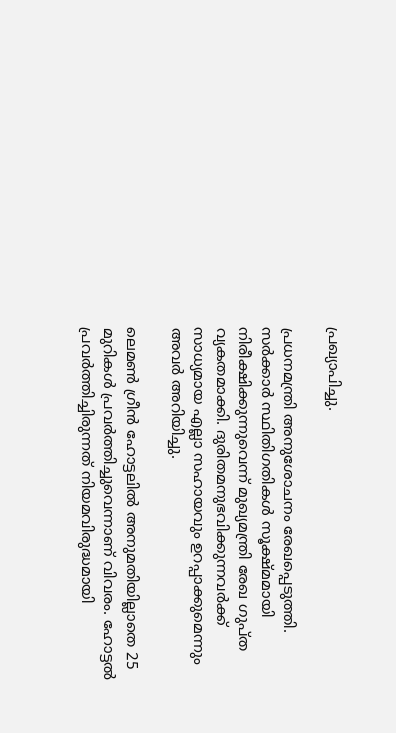പ്രഖ്യാപിച്ചു.

പ്രധനമന്ത്രി അനുശോചനം രേഖപ്പെടുത്തി. സര്‍ക്കാര്‍ സ്ഥിതിഗതികള്‍ സൂക്ഷ്മമായി നിരീക്ഷിക്കുന്നുവെന്ന് മുഖ്യമന്ത്രി രേഖ ഗുപ്ത വ്യകതമാക്കി. ദുരിതമനുഭവിക്കുന്നവര്‍ക്ക് സാധ്യമായ എല്ലാ സഹായവും ഉറപ്പാക്കുമെന്നും അവര്‍ അറിയിച്ചു.

ലെമണ്‍ ഗ്രീന്‍ ഹോട്ടലില്‍ അനുമതിയില്ലാതെ 25 മുറികള്‍ പ്രവര്‍ത്തിച്ചുവെന്നാണ് വിവരം. ഹോട്ടല്‍ പ്രവര്‍ത്തിച്ചിരുന്നത് നിയമവിരുദ്ധമായി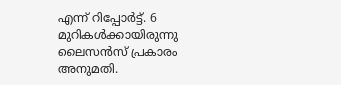എന്ന് റിപ്പോര്‍ട്ട്. 6 മുറികള്‍ക്കായിരുന്നു ലൈസന്‍സ് പ്രകാരം അനുമതി.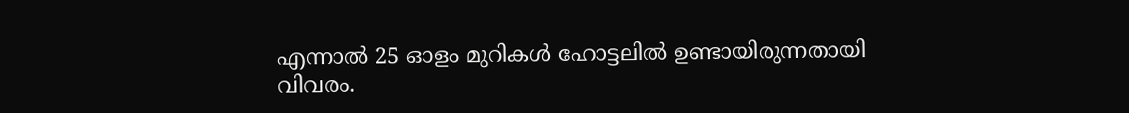എന്നാല്‍ 25 ഓളം മുറികള്‍ ഹോട്ടലില്‍ ഉണ്ടായിരുന്നതായി വിവരം.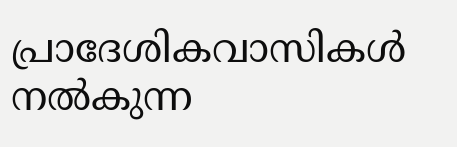പ്രാദേശികവാസികള്‍ നല്‍കുന്ന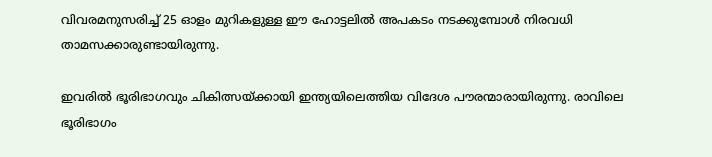വിവരമനുസരിച്ച് 25 ഓളം മുറികളുള്ള ഈ ഹോട്ടലില്‍ അപകടം നടക്കുമ്പോള്‍ നിരവധി താമസക്കാരുണ്ടായിരുന്നു.

ഇവരില്‍ ഭൂരിഭാഗവും ചികിത്സയ്ക്കായി ഇന്ത്യയിലെത്തിയ വിദേശ പൗരന്മാരായിരുന്നു. രാവിലെ ഭൂരിഭാഗം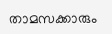താമസക്കാരും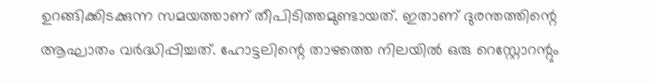ഉറങ്ങിക്കിടക്കുന്ന സമയത്താണ് തീപിടിത്തമുണ്ടായത്. ഇതാണ് ദുരന്തത്തിന്റെ ആഘാതം വര്‍ദ്ധിപ്പിച്ചത്. ഹോട്ടലിന്റെ താഴത്തെ നിലയില്‍ ഒരു റെസ്റ്റോറന്റും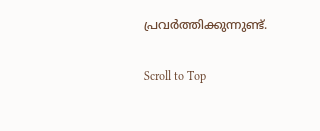പ്രവര്‍ത്തിക്കുന്നുണ്ട്.

Scroll to Top